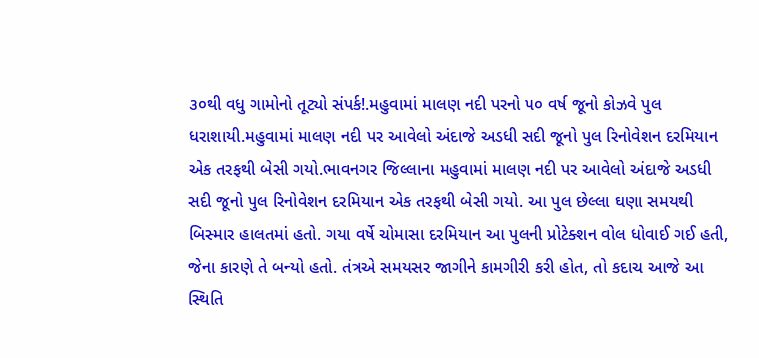૩૦થી વધુ ગામોનો તૂટ્યો સંપર્ક!.મહુવામાં માલણ નદી પરનો ૫૦ વર્ષ જૂનો કોઝવે પુલ ધરાશાયી.મહુવામાં માલણ નદી પર આવેલો અંદાજે અડધી સદી જૂનો પુલ રિનોવેશન દરમિયાન એક તરફથી બેસી ગયો.ભાવનગર જિલ્લાના મહુવામાં માલણ નદી પર આવેલો અંદાજે અડધી સદી જૂનો પુલ રિનોવેશન દરમિયાન એક તરફથી બેસી ગયો. આ પુલ છેલ્લા ઘણા સમયથી બિસ્માર હાલતમાં હતો. ગયા વર્ષે ચોમાસા દરમિયાન આ પુલની પ્રોટેક્શન વોલ ધોવાઈ ગઈ હતી, જેના કારણે તે બન્યો હતો. તંત્રએ સમયસર જાગીને કામગીરી કરી હોત, તો કદાચ આજે આ સ્થિતિ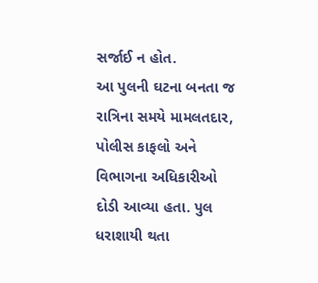સર્જાઈ ન હોત.
આ પુલની ઘટના બનતા જ રાત્રિના સમયે મામલતદાર, પોલીસ કાફલો અને વિભાગના અધિકારીઓ દોડી આવ્યા હતા. પુલ ધરાશાયી થતા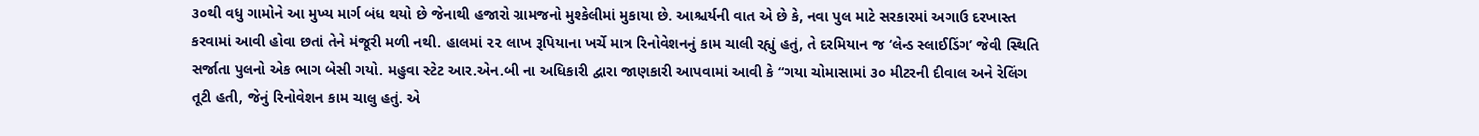૩૦થી વધુ ગામોને આ મુખ્ય માર્ગ બંધ થયો છે જેનાથી હજારો ગ્રામજનો મુશ્કેલીમાં મુકાયા છે. આશ્ચર્યની વાત એ છે કે, નવા પુલ માટે સરકારમાં અગાઉ દરખાસ્ત કરવામાં આવી હોવા છતાં તેને મંજૂરી મળી નથી. હાલમાં ૨૨ લાખ રૂપિયાના ખર્ચે માત્ર રિનોવેશનનું કામ ચાલી રહ્યું હતું, તે દરમિયાન જ ‘લેન્ડ સ્લાઈડિંગ’ જેવી સ્થિતિ સર્જાતા પુલનો એક ભાગ બેસી ગયો. મહુવા સ્ટેટ આર.એન.બી ના અધિકારી દ્વારા જાણકારી આપવામાં આવી કે “ગયા ચોમાસામાં ૩૦ મીટરની દીવાલ અને રેલિંગ તૂટી હતી, જેનું રિનોવેશન કામ ચાલુ હતું. એ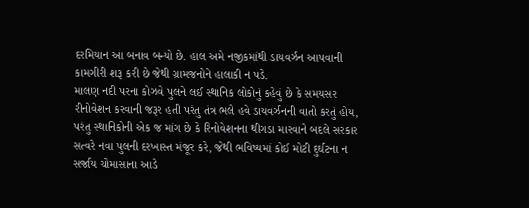દરમિયાન આ બનાવ બન્યો છે. હાલ અમે નજીકમાંથી ડાયવર્ઝન આપવાની કામગીરી શરૂ કરી છે જેથી ગ્રામજનોને હાલાકી ન પડે.
માલણ નદી પરના કોઝવે પુલને લઈ સ્થાનિક લોકોનું કહેવું છે કે સમયસર રીનોવેશન કરવાની જરૂર હતી પરંતુ તંત્ર ભલે હવે ડાયવર્ઝનની વાતો કરતું હોય, પરંતુ સ્થાનિકોની એક જ માંગ છે કે રિનોવેશનના થીગડા મારવાને બદલે સરકાર સત્વરે નવા પુલની દરખાસ્ત મંજૂર કરે, જેથી ભવિષ્યમાં કોઈ મોટી દુર્ઘટના ન સર્જાય ચોમાસાના આડે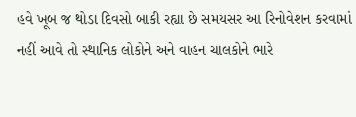હવે ખૂબ જ થોડા દિવસો બાકી રહ્યા છે સમયસર આ રિનોવેશન કરવામાં નહીં આવે તો સ્થાનિક લોકોને અને વાહન ચાલકોને ભારે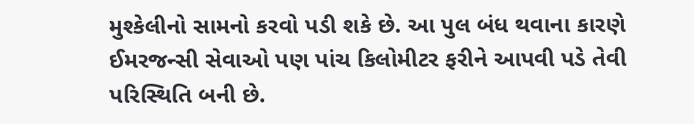મુશ્કેલીનો સામનો કરવો પડી શકે છે. આ પુલ બંધ થવાના કારણે ઈમરજન્સી સેવાઓ પણ પાંચ કિલોમીટર ફરીને આપવી પડે તેવી પરિસ્થિતિ બની છે.